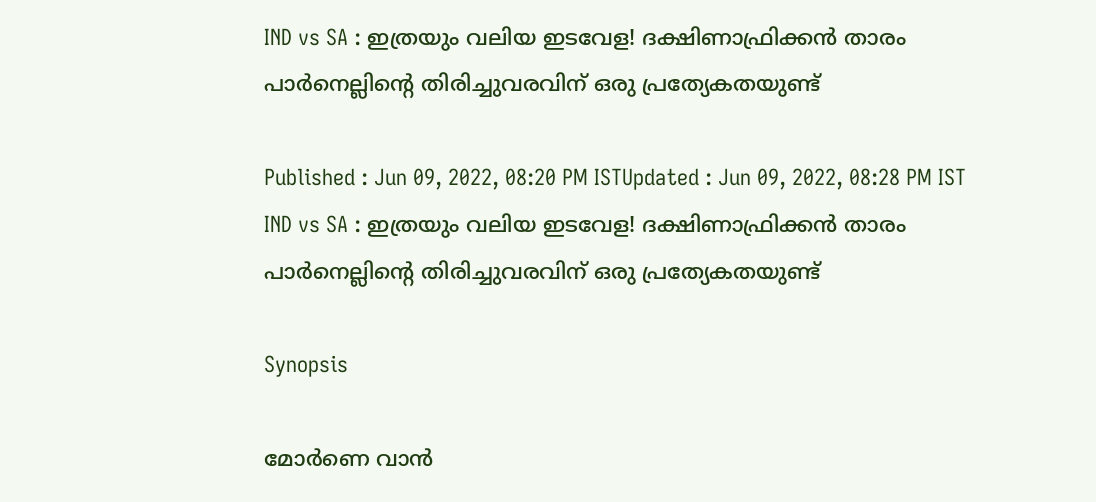IND vs SA : ഇത്രയും വലിയ ഇടവേള! ദക്ഷിണാഫ്രിക്കന്‍ താരം പാര്‍നെല്ലിന്റെ തിരിച്ചുവരവിന് ഒരു പ്രത്യേകതയുണ്ട്

Published : Jun 09, 2022, 08:20 PM ISTUpdated : Jun 09, 2022, 08:28 PM IST
IND vs SA : ഇത്രയും വലിയ ഇടവേള! ദക്ഷിണാഫ്രിക്കന്‍ താരം പാര്‍നെല്ലിന്റെ തിരിച്ചുവരവിന് ഒരു പ്രത്യേകതയുണ്ട്

Synopsis

മോര്‍ണെ വാന്‍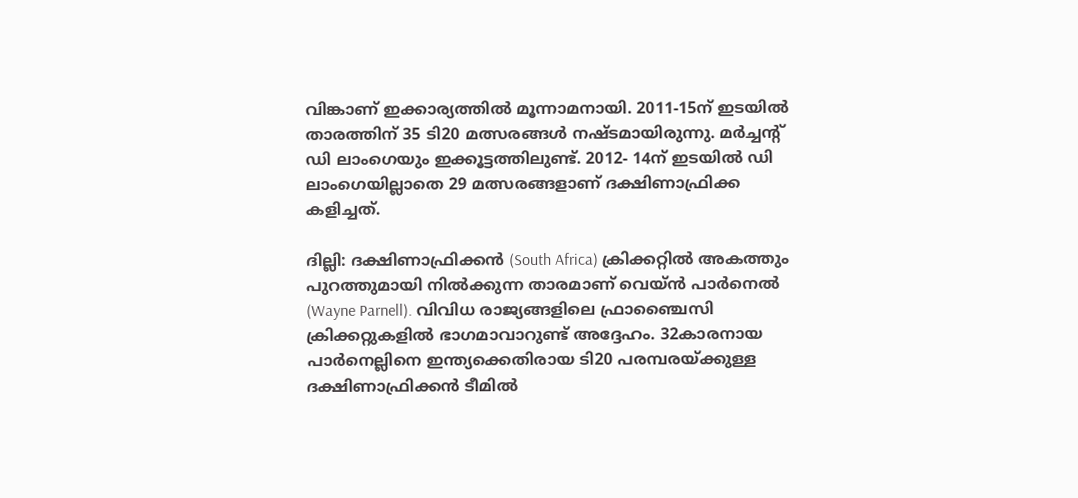വിങ്കാണ് ഇക്കാര്യത്തില്‍ മൂന്നാമനായി. 2011-15ന് ഇടയില്‍ താരത്തിന് 35 ടി20 മത്സരങ്ങള്‍ നഷ്ടമായിരുന്നു. മര്‍ച്ചന്റ് ഡി ലാംഗെയും ഇക്കൂട്ടത്തിലുണ്ട്. 2012- 14ന് ഇടയില്‍ ഡി ലാംഗെയില്ലാതെ 29 മത്സരങ്ങളാണ് ദക്ഷിണാഫ്രിക്ക കളിച്ചത്.

ദില്ലി: ദക്ഷിണാഫ്രിക്കന്‍ (South Africa) ക്രിക്കറ്റില്‍ അകത്തും പുറത്തുമായി നില്‍ക്കുന്ന താരമാണ് വെയ്ന്‍ പാര്‍നെല്‍ (Wayne Parnell). വിവിധ രാജ്യങ്ങളിലെ ഫ്രാഞ്ചൈസി ക്രിക്കറ്റുകളില്‍ ഭാഗമാവാറുണ്ട് അദ്ദേഹം. 32കാരനായ പാര്‍നെല്ലിനെ ഇന്ത്യക്കെതിരായ ടി20 പരമ്പരയ്ക്കുള്ള ദക്ഷിണാഫ്രിക്കന്‍ ടീമില്‍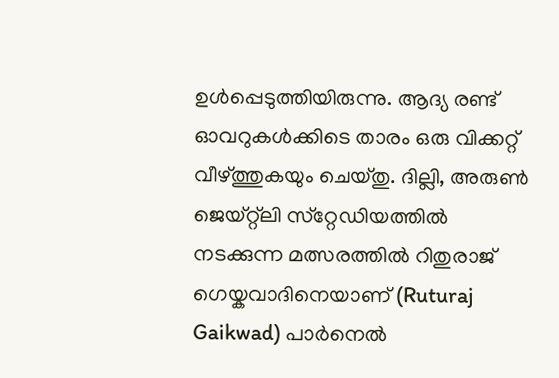ഉള്‍പ്പെടുത്തിയിരുന്നു. ആദ്യ രണ്ട് ഓവറുകള്‍ക്കിടെ താരം ഒരു വിക്കറ്റ് വീഴ്ത്തുകയും ചെയ്തു. ദില്ലി, അരുണ്‍ ജെയ്റ്റ്‌ലി സ്‌റ്റേഡിയത്തില്‍ നടക്കുന്ന മത്സരത്തില്‍ റിതുരാജ് ഗെയ്കവാദിനെയാണ് (Ruturaj Gaikwad) പാര്‍നെല്‍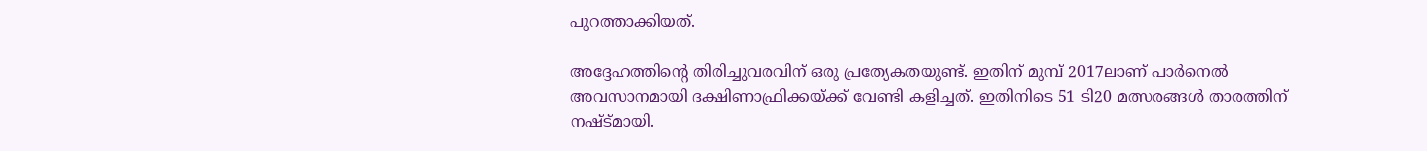പുറത്താക്കിയത്.

അദ്ദേഹത്തിന്റെ തിരിച്ചുവരവിന് ഒരു പ്രത്യേകതയുണ്ട്. ഇതിന് മുമ്പ് 2017ലാണ് പാര്‍നെല്‍ അവസാനമായി ദക്ഷിണാഫ്രിക്കയ്ക്ക് വേണ്ടി കളിച്ചത്. ഇതിനിടെ 51 ടി20 മത്സരങ്ങള്‍ താരത്തിന് നഷ്ട്മായി.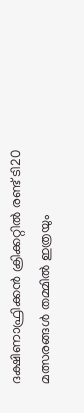ദക്ഷിണാഫ്രിക്കന്‍ ക്രിക്കറ്റില്‍ രണ്ട് ടി20 മത്സരങ്ങള്‍ തമ്മില്‍ ഇത്രയും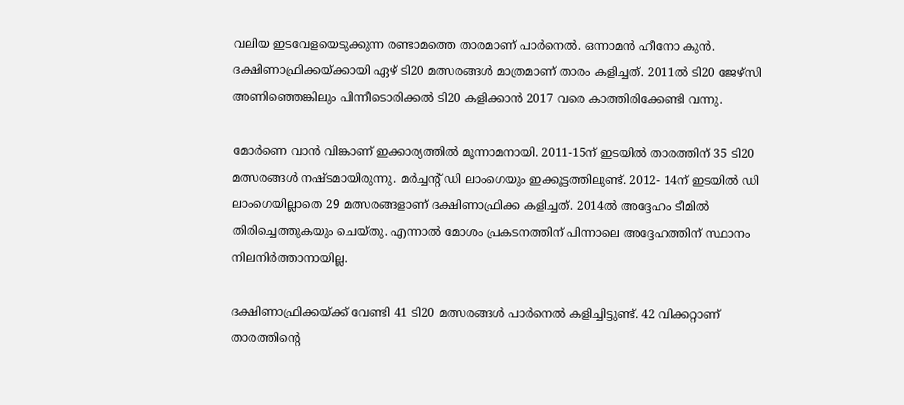വലിയ ഇടവേളയെടുക്കുന്ന രണ്ടാമത്തെ താരമാണ് പാര്‍നെല്‍. ഒന്നാമന്‍ ഹീനോ കുന്‍. ദക്ഷിണാഫ്രിക്കയ്ക്കായി ഏഴ് ടി20 മത്സരങ്ങള്‍ മാത്രമാണ് താരം കളിച്ചത്. 2011ല്‍ ടി20 ജേഴ്‌സി അണിഞ്ഞെങ്കിലും പിന്നീടൊരിക്കല്‍ ടി20 കളിക്കാന്‍ 2017 വരെ കാത്തിരിക്കേണ്ടി വന്നു.

മോര്‍ണെ വാന്‍ വിങ്കാണ് ഇക്കാര്യത്തില്‍ മൂന്നാമനായി. 2011-15ന് ഇടയില്‍ താരത്തിന് 35 ടി20 മത്സരങ്ങള്‍ നഷ്ടമായിരുന്നു. മര്‍ച്ചന്റ് ഡി ലാംഗെയും ഇക്കൂട്ടത്തിലുണ്ട്. 2012- 14ന് ഇടയില്‍ ഡി ലാംഗെയില്ലാതെ 29 മത്സരങ്ങളാണ് ദക്ഷിണാഫ്രിക്ക കളിച്ചത്. 2014ല്‍ അദ്ദേഹം ടീമില്‍ തിരിച്ചെത്തുകയും ചെയ്തു. എന്നാല്‍ മോശം പ്രകടനത്തിന് പിന്നാലെ അദ്ദേഹത്തിന് സ്ഥാനം നിലനിര്‍ത്താനായില്ല.

ദക്ഷിണാഫ്രിക്കയ്ക്ക് വേണ്ടി 41 ടി20 മത്സരങ്ങള്‍ പാര്‍നെല്‍ കളിച്ചിട്ടുണ്ട്. 42 വിക്കറ്റാണ് താരത്തിന്റെ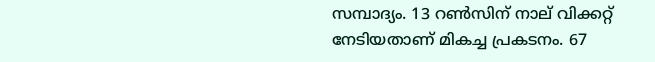സമ്പാദ്യം. 13 റണ്‍സിന് നാല് വിക്കറ്റ് നേടിയതാണ് മികച്ച പ്രകടനം. 67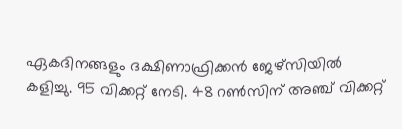ഏകദിനങ്ങളും ദക്ഷിണാഫ്രിക്കന്‍ ജേഴ്‌സിയില്‍ കളിച്ചു. 95 വിക്കറ്റ് നേടി. 48 റണ്‍സിന് അഞ്ച് വിക്കറ്റ്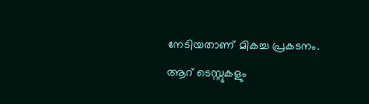നേടിയതാണ് മികച്ച പ്രകടനം. ആറ് ടെസ്റ്റുകളും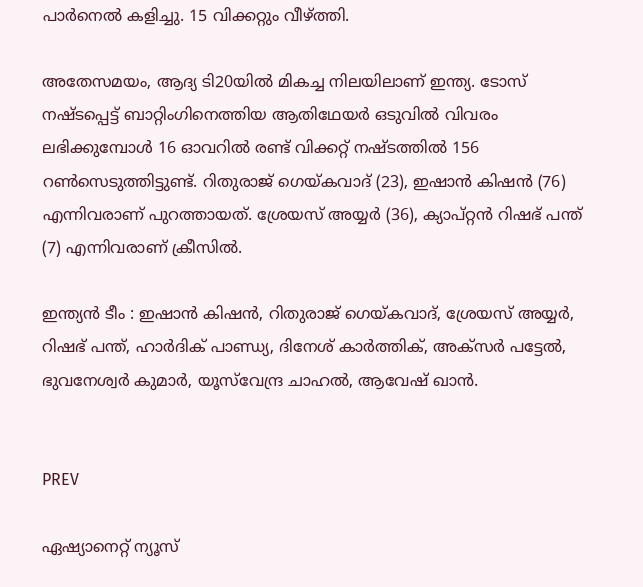പാര്‍നെല്‍ കളിച്ചു. 15 വിക്കറ്റും വീഴ്ത്തി.

അതേസമയം, ആദ്യ ടി20യില്‍ മികച്ച നിലയിലാണ് ഇന്ത്യ. ടോസ് നഷ്ടപ്പെട്ട് ബാറ്റിംഗിനെത്തിയ ആതിഥേയര്‍ ഒടുവില്‍ വിവരം ലഭിക്കുമ്പോള്‍ 16 ഓവറില്‍ രണ്ട് വിക്കറ്റ് നഷ്ടത്തില്‍ 156 റണ്‍സെടുത്തിട്ടുണ്ട്. റിതുരാജ് ഗെയ്കവാദ് (23), ഇഷാന്‍ കിഷന്‍ (76) എന്നിവരാണ് പുറത്തായത്. ശ്രേയസ് അയ്യര്‍ (36), ക്യാപ്റ്റന്‍ റിഷഭ് പന്ത് (7) എന്നിവരാണ് ക്രീസില്‍.

ഇന്ത്യന്‍ ടീം : ഇഷാന്‍ കിഷന്‍, റിതുരാജ് ഗെയ്കവാദ്, ശ്രേയസ് അയ്യര്‍, റിഷഭ് പന്ത്, ഹാര്‍ദിക് പാണ്ഡ്യ, ദിനേശ് കാര്‍ത്തിക്, അക്‌സര്‍ പട്ടേല്‍, ഭുവനേശ്വര്‍ കുമാര്‍, യൂസ്‌വേന്ദ്ര ചാഹല്‍, ആവേഷ് ഖാന്‍.


PREV

ഏഷ്യാനെറ്റ് ന്യൂസ്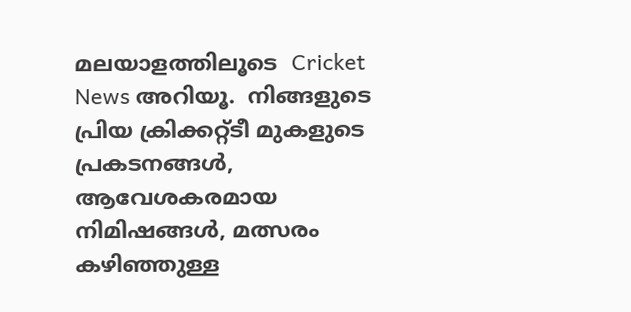മലയാളത്തിലൂടെ  Cricket News അറിയൂ.  നിങ്ങളുടെ പ്രിയ ക്രിക്കറ്റ്ടീ മുകളുടെ പ്രകടനങ്ങൾ, ആവേശകരമായ നിമിഷങ്ങൾ, മത്സരം കഴിഞ്ഞുള്ള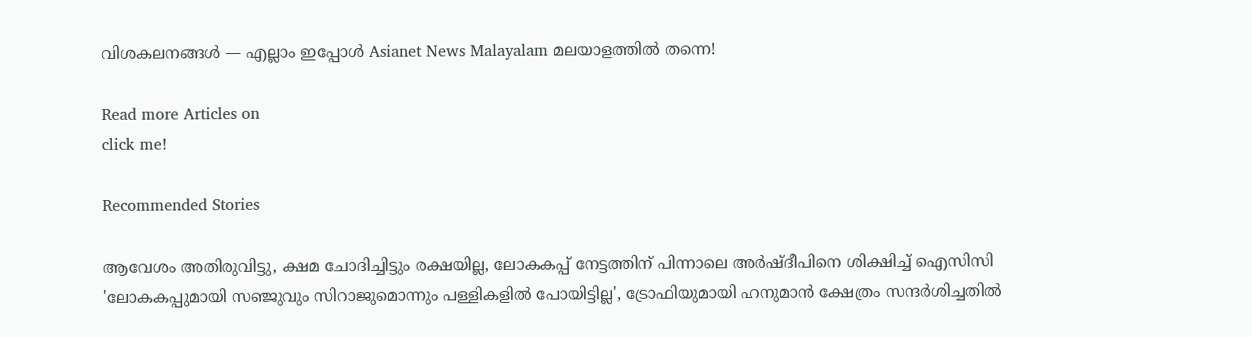വിശകലനങ്ങൾ — എല്ലാം ഇപ്പോൾ Asianet News Malayalam മലയാളത്തിൽ തന്നെ!

Read more Articles on
click me!

Recommended Stories

ആവേശം അതിരുവിട്ടു, ക്ഷമ ചോദിച്ചിട്ടും രക്ഷയില്ല, ലോകകപ്പ് നേട്ടത്തിന് പിന്നാലെ അര്‍ഷ്ദീപിനെ ശിക്ഷിച്ച് ഐസിസി
'ലോകകപ്പുമായി സഞ്ജുവും സിറാജുമൊന്നും പള്ളികളിൽ പോയിട്ടില്ല', ട്രോഫിയുമായി ഹനുമാന്‍ ക്ഷേത്രം സന്ദര്‍ശിച്ചതിൽ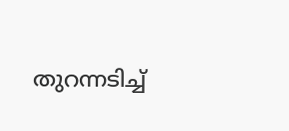തുറന്നടിച്ച്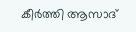കീര്‍ത്തി ആസാദ്